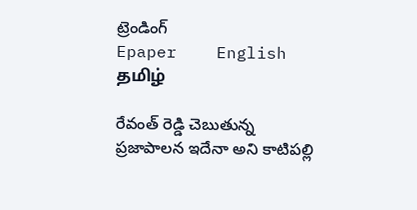ట్రెండింగ్
Epaper    English    தமிழ்

రేవంత్ రెడ్డి చెబుతున్న ప్రజాపాలన ఇదేనా అని కాటిపల్లి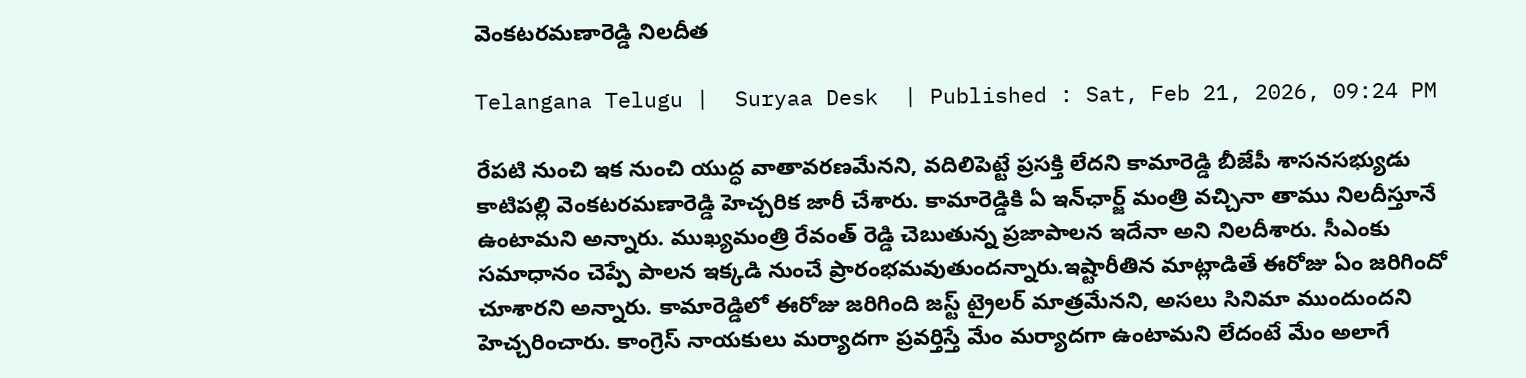వెంకటరమణారెడ్డి నిలదీత

Telangana Telugu |  Suryaa Desk  | Published : Sat, Feb 21, 2026, 09:24 PM

రేపటి నుంచి ఇక నుంచి యుద్ధ వాతావరణమేనని, వదిలిపెట్టే ప్రసక్తి లేదని కామారెడ్డి బీజేపీ శాసనసభ్యుడు కాటిపల్లి వెంకటరమణారెడ్డి హెచ్చరిక జారీ చేశారు. కామారెడ్డికి ఏ ఇన్‌ఛార్జ్ మంత్రి వచ్చినా తాము నిలదీస్తూనే ఉంటామని అన్నారు. ముఖ్యమంత్రి రేవంత్ రెడ్డి చెబుతున్న ప్రజాపాలన ఇదేనా అని నిలదీశారు. సీఎంకు సమాధానం చెప్పే పాలన ఇక్కడి నుంచే ప్రారంభమవుతుందన్నారు.ఇష్టారీతిన మాట్లాడితే ఈరోజు ఏం జరిగిందో చూశారని అన్నారు. కామారెడ్డిలో ఈరోజు జరిగింది జస్ట్ ట్రైలర్ మాత్రమేనని, అసలు సినిమా ముందుందని హెచ్చరించారు. కాంగ్రెస్ నాయకులు మర్యాదగా ప్రవర్తిస్తే మేం మర్యాదగా ఉంటామని లేదంటే మేం అలాగే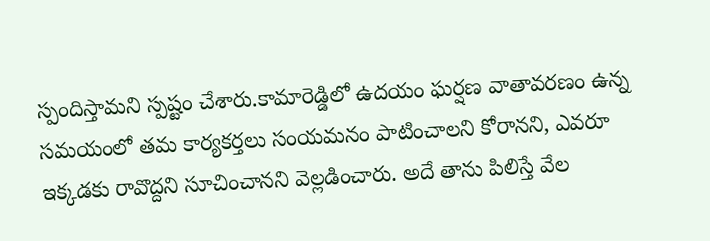స్పందిస్తామని స్పష్టం చేశారు.కామారెడ్డిలో ఉదయం ఘర్షణ వాతావరణం ఉన్న సమయంలో తమ కార్యకర్తలు సంయమనం పాటించాలని కోరానని, ఎవరూ ఇక్కడకు రావొద్దని సూచించానని వెల్లడించారు. అదే తాను పిలిస్తే వేల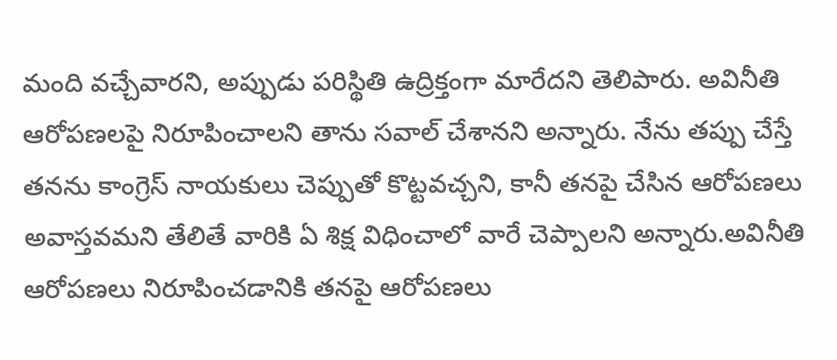మంది వచ్చేవారని, అప్పుడు పరిస్థితి ఉద్రిక్తంగా మారేదని తెలిపారు. అవినీతి ఆరోపణలపై నిరూపించాలని తాను సవాల్ చేశానని అన్నారు. నేను తప్పు చేస్తే తనను కాంగ్రెస్ నాయకులు చెప్పుతో కొట్టవచ్చని, కానీ తనపై చేసిన ఆరోపణలు అవాస్తవమని తేలితే వారికి ఏ శిక్ష విధించాలో వారే చెప్పాలని అన్నారు.అవినీతి ఆరోపణలు నిరూపించడానికి తనపై ఆరోపణలు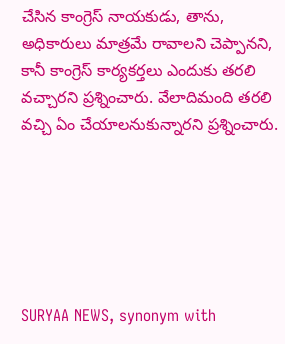చేసిన కాంగ్రెస్ నాయకుడు, తాను, అధికారులు మాత్రమే రావాలని చెప్పానని, కానీ కాంగ్రెస్ కార్యకర్తలు ఎందుకు తరలి వచ్చారని ప్రశ్నించారు. వేలాదిమంది తరలి వచ్చి ఏం చేయాలనుకున్నారని ప్రశ్నించారు.






SURYAA NEWS, synonym with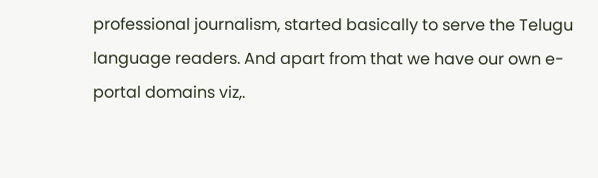professional journalism, started basically to serve the Telugu language readers. And apart from that we have our own e-portal domains viz,.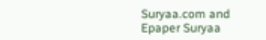Suryaa.com and Epaper Suryaa